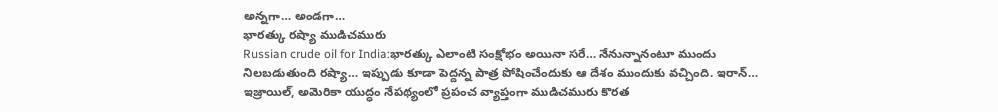అన్నగా… అండగా…
భారత్కు రష్యా ముడిచమురు
Russian crude oil for India:భారత్కు ఎలాంటి సంక్షోభం అయినా సరే… నేనున్నానంటూ ముందు నిలబడుతుంది రష్యా… ఇప్పుడు కూడా పెద్దన్న పాత్ర పోషించేందుకు ఆ దేశం ముందుకు వచ్చింది. ఇరాన్… ఇజ్రాయిల్, అమెరికా యుద్ధం నేపథ్యంలో ప్రపంచ వ్యాప్తంగా ముడిచమురు కొరత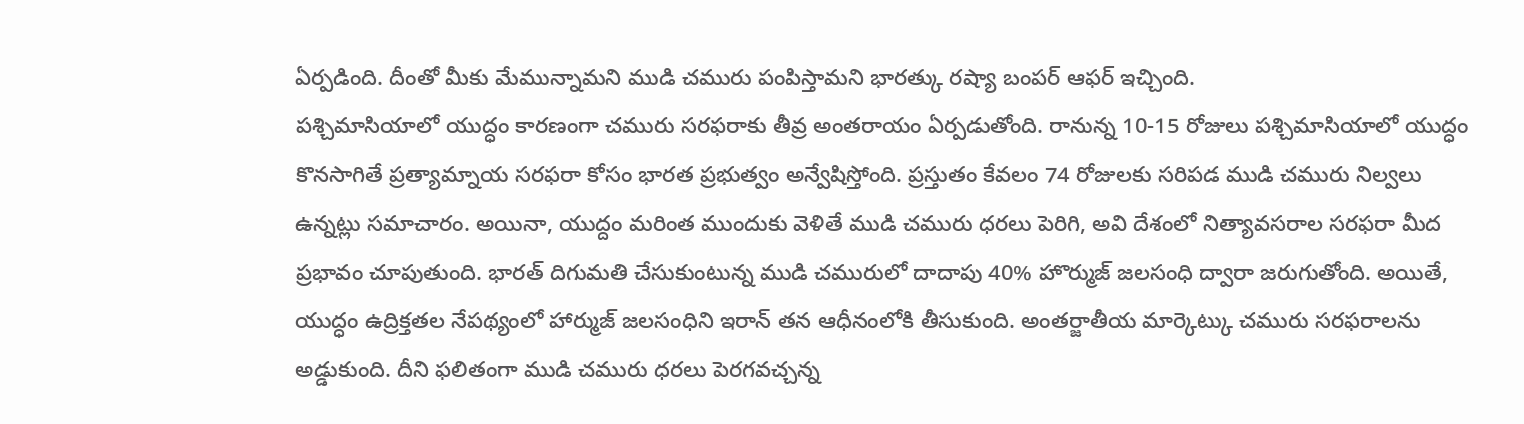ఏర్పడింది. దీంతో మీకు మేమున్నామని ముడి చమురు పంపిస్తామని భారత్కు రష్యా బంపర్ ఆఫర్ ఇచ్చింది.
పశ్చిమాసియాలో యుద్ధం కారణంగా చమురు సరఫరాకు తీవ్ర అంతరాయం ఏర్పడుతోంది. రానున్న 10-15 రోజులు పశ్చిమాసియాలో యుద్ధం కొనసాగితే ప్రత్యామ్నాయ సరఫరా కోసం భారత ప్రభుత్వం అన్వేషిస్తోంది. ప్రస్తుతం కేవలం 74 రోజులకు సరిపడ ముడి చమురు నిల్వలు ఉన్నట్లు సమాచారం. అయినా, యుద్దం మరింత ముందుకు వెళితే ముడి చమురు ధరలు పెరిగి, అవి దేశంలో నిత్యావసరాల సరఫరా మీద ప్రభావం చూపుతుంది. భారత్ దిగుమతి చేసుకుంటున్న ముడి చమురులో దాదాపు 40% హొర్ముజ్ జలసంధి ద్వారా జరుగుతోంది. అయితే, యుద్ధం ఉద్రిక్తతల నేపథ్యంలో హార్ముజ్ జలసంధిని ఇరాన్ తన ఆధీనంలోకి తీసుకుంది. అంతర్జాతీయ మార్కెట్కు చమురు సరఫరాలను అడ్డుకుంది. దీని ఫలితంగా ముడి చమురు ధరలు పెరగవచ్చన్న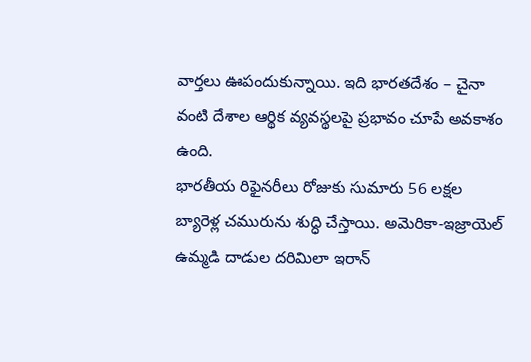వార్తలు ఊపందుకున్నాయి. ఇది భారతదేశం – చైనా వంటి దేశాల ఆర్థిక వ్యవస్థలపై ప్రభావం చూపే అవకాశం ఉంది.
భారతీయ రిఫైనరీలు రోజుకు సుమారు 56 లక్షల బ్యారెళ్ల చమురును శుద్ధి చేస్తాయి. అమెరికా-ఇజ్రాయెల్ ఉమ్మడి దాడుల దరిమిలా ఇరాన్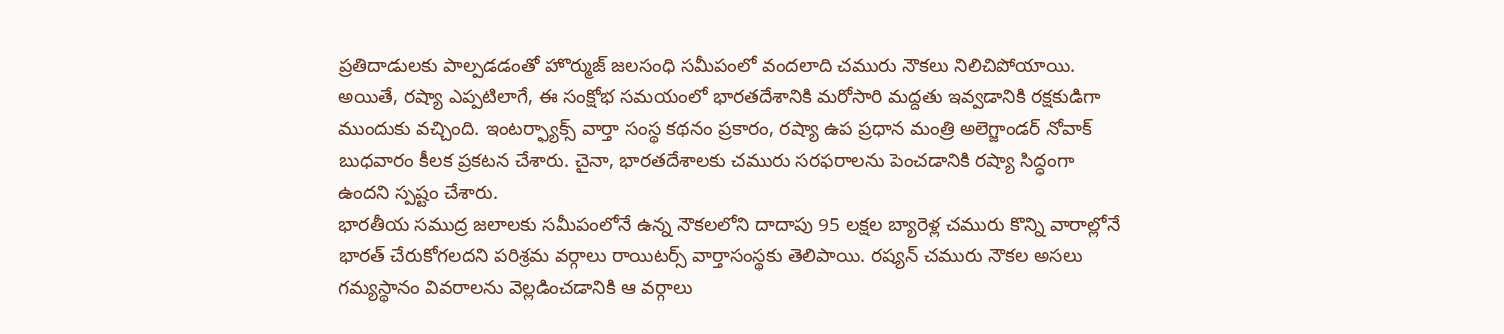ప్రతిదాడులకు పాల్పడడంతో హొర్ముజ్ జలసంధి సమీపంలో వందలాది చమురు నౌకలు నిలిచిపోయాయి. అయితే, రష్యా ఎప్పటిలాగే, ఈ సంక్షోభ సమయంలో భారతదేశానికి మరోసారి మద్దతు ఇవ్వడానికి రక్షకుడిగా ముందుకు వచ్చింది. ఇంటర్ఫ్యాక్స్ వార్తా సంస్థ కథనం ప్రకారం, రష్యా ఉప ప్రధాన మంత్రి అలెగ్జాండర్ నోవాక్ బుధవారం కీలక ప్రకటన చేశారు. చైనా, భారతదేశాలకు చమురు సరఫరాలను పెంచడానికి రష్యా సిద్ధంగా ఉందని స్పష్టం చేశారు.
భారతీయ సముద్ర జలాలకు సమీపంలోనే ఉన్న నౌకలలోని దాదాపు 95 లక్షల బ్యారెళ్ల చమురు కొన్ని వారాల్లోనే భారత్ చేరుకోగలదని పరిశ్రమ వర్గాలు రాయిటర్స్ వార్తాసంస్థకు తెలిపాయి. రష్యన్ చమురు నౌకల అసలు గమ్యస్థానం వివరాలను వెల్లడించడానికి ఆ వర్గాలు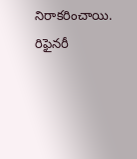నిరాకరించాయి. రిఫైనరీ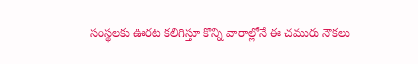సంస్థలకు ఊరట కలిగిస్తూ కొన్ని వారాల్లోనే ఈ చమురు నౌకలు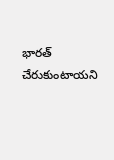భారత్ చేరుకుంటాయని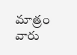మాత్రం వారు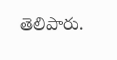తెలిపారు.